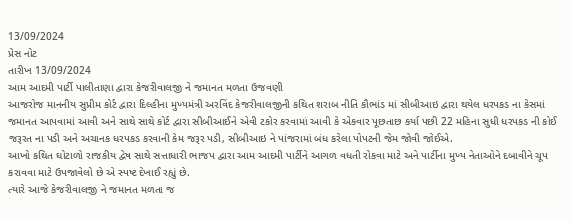13/09/2024
પ્રેસ નોટ
તારીખ 13/09/2024
આમ આદમી પાર્ટી પાલીતાણા દ્વારા કેજરીવાલજી ને જમાનત મળતા ઉજવણી
આજરોજ માનનીય સુપ્રીમ કોર્ટ દ્વારા દિલ્હીના મુખ્યમંત્રી અરવિંદ કેજરીવાલજીની કથિત શરાબ નીતિ કૌભાંડ માં સીબીઆઇ દ્વારા થયેલ ધરપકડ ના કેસમાં જમાનત આપવામાં આવી અને સાથે સાથે કોર્ટ દ્વારા સીબીઆઈને એવી ટકોર કરવામાં આવી કે એકવાર પૂછતાછ કર્યા પછી 22 મહિના સુધી ધરપકડ ની કોઈ જરૂરત ના પડી અને અચાનક ધરપકડ કરવાની કેમ જરૂર પડી, સીબીઆઇ ને પાંજરામાં બંધ કરેલા પોપટની જેમ જોવી જોઈએ.
આખો કથિત ઘોટાળો રાજકીય દ્વેષ સાથે સત્તાધારી ભાજપ દ્વારા આમ આદમી પાર્ટીને આગળ વધતી રોકવા માટે અને પાર્ટીના મુખ્ય નેતાઓને દબાવીને ચૂપ કરાવવા માટે ઉપજાવેલો છે એ સ્પષ્ટ દેખાઈ રહ્યું છે.
ત્યારે આજે કેજરીવાલજી ને જમાનત મળતા જ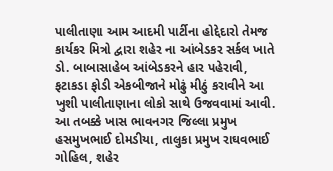પાલીતાણા આમ આદમી પાર્ટીના હોદ્દેદારો તેમજ કાર્યકર મિત્રો દ્વારા શહેર ના આંબેડકર સર્કલ ખાતે ડો. બાબાસાહેબ આંબેડકરને હાર પહેરાવી, ફટાકડા ફોડી એકબીજાને મોઢું મીઠું કરાવીને આ ખુશી પાલીતાણાના લોકો સાથે ઉજવવામાં આવી. આ તબક્કે ખાસ ભાવનગર જિલ્લા પ્રમુખ હસમુખભાઈ દોમડીયા, તાલુકા પ્રમુખ રાઘવભાઈ ગોહિલ, શહેર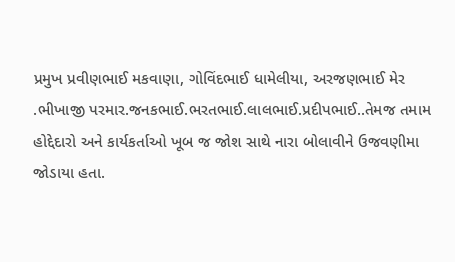પ્રમુખ પ્રવીણભાઈ મકવાણા, ગોવિંદભાઈ ધામેલીયા, અરજણભાઈ મેર .ભીખાજી પરમાર.જનકભાઈ.ભરતભાઈ.લાલભાઈ.પ્રદીપભાઈ..તેમજ તમામ હોદ્દેદારો અને કાર્યકર્તાઓ ખૂબ જ જોશ સાથે નારા બોલાવીને ઉજવણીમા જોડાયા હતા.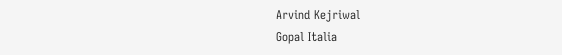Arvind Kejriwal
Gopal Italia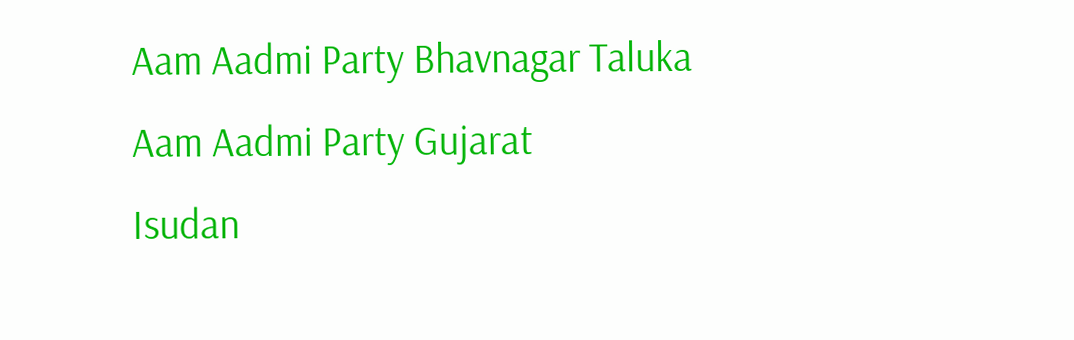Aam Aadmi Party Bhavnagar Taluka
Aam Aadmi Party Gujarat
Isudan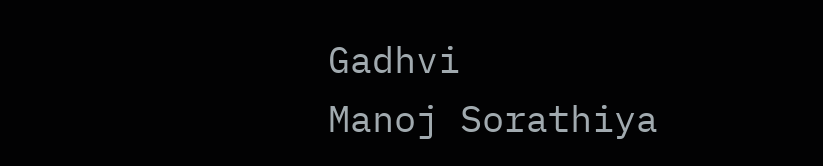Gadhvi
Manoj Sorathiya